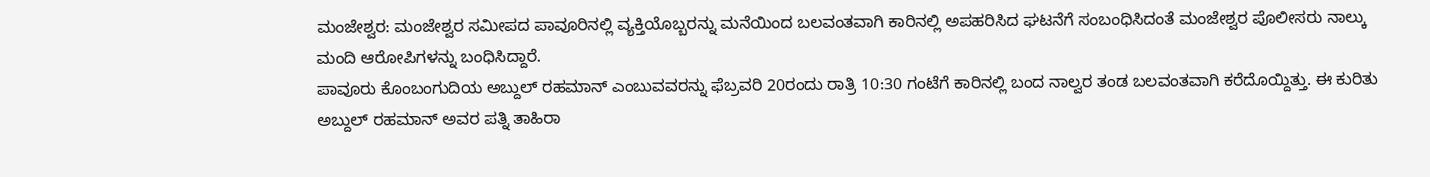ಮಂಜೇಶ್ವರ: ಮಂಜೇಶ್ವರ ಸಮೀಪದ ಪಾವೂರಿನಲ್ಲಿ ವ್ಯಕ್ತಿಯೊಬ್ಬರನ್ನು ಮನೆಯಿಂದ ಬಲವಂತವಾಗಿ ಕಾರಿನಲ್ಲಿ ಅಪಹರಿಸಿದ ಘಟನೆಗೆ ಸಂಬಂಧಿಸಿದಂತೆ ಮಂಜೇಶ್ವರ ಪೊಲೀಸರು ನಾಲ್ಕು ಮಂದಿ ಆರೋಪಿಗಳನ್ನು ಬಂಧಿಸಿದ್ದಾರೆ.
ಪಾವೂರು ಕೊಂಬಂಗುದಿಯ ಅಬ್ದುಲ್ ರಹಮಾನ್ ಎಂಬುವವರನ್ನು ಫೆಬ್ರವರಿ 20ರಂದು ರಾತ್ರಿ 10:30 ಗಂಟೆಗೆ ಕಾರಿನಲ್ಲಿ ಬಂದ ನಾಲ್ವರ ತಂಡ ಬಲವಂತವಾಗಿ ಕರೆದೊಯ್ದಿತ್ತು. ಈ ಕುರಿತು ಅಬ್ದುಲ್ ರಹಮಾನ್ ಅವರ ಪತ್ನಿ ತಾಹಿರಾ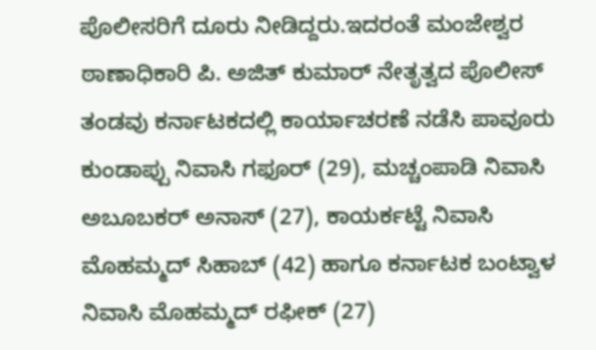ಪೊಲೀಸರಿಗೆ ದೂರು ನೀಡಿದ್ದರು.ಇದರಂತೆ ಮಂಜೇಶ್ವರ ಠಾಣಾಧಿಕಾರಿ ಪಿ. ಅಜಿತ್ ಕುಮಾರ್ ನೇತೃತ್ವದ ಪೊಲೀಸ್ ತಂಡವು ಕರ್ನಾಟಕದಲ್ಲಿ ಕಾರ್ಯಾಚರಣೆ ನಡೆಸಿ ಪಾವೂರು ಕುಂಡಾಪ್ಪು ನಿವಾಸಿ ಗಫೂರ್ (29), ಮಚ್ಚಂಪಾಡಿ ನಿವಾಸಿ ಅಬೂಬಕರ್ ಅನಾಸ್ (27), ಕಾಯರ್ಕಟ್ಟೆ ನಿವಾಸಿ ಮೊಹಮ್ಮದ್ ಸಿಹಾಬ್ (42) ಹಾಗೂ ಕರ್ನಾಟಕ ಬಂಟ್ವಾಳ ನಿವಾಸಿ ಮೊಹಮ್ಮದ್ ರಫೀಕ್ (27)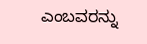ಎಂಬವರನ್ನು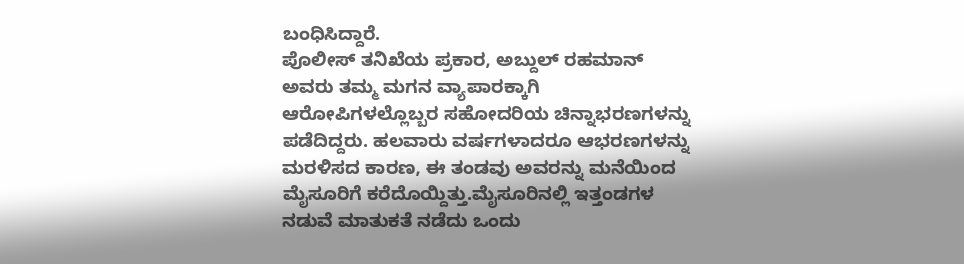ಬಂಧಿಸಿದ್ದಾರೆ.
ಪೊಲೀಸ್ ತನಿಖೆಯ ಪ್ರಕಾರ, ಅಬ್ದುಲ್ ರಹಮಾನ್ ಅವರು ತಮ್ಮ ಮಗನ ವ್ಯಾಪಾರಕ್ಕಾಗಿ ಆರೋಪಿಗಳಲ್ಲೊಬ್ಬರ ಸಹೋದರಿಯ ಚಿನ್ನಾಭರಣಗಳನ್ನು ಪಡೆದಿದ್ದರು. ಹಲವಾರು ವರ್ಷಗಳಾದರೂ ಆಭರಣಗಳನ್ನು ಮರಳಿಸದ ಕಾರಣ, ಈ ತಂಡವು ಅವರನ್ನು ಮನೆಯಿಂದ ಮೈಸೂರಿಗೆ ಕರೆದೊಯ್ದಿತ್ತು.ಮೈಸೂರಿನಲ್ಲಿ ಇತ್ತಂಡಗಳ ನಡುವೆ ಮಾತುಕತೆ ನಡೆದು ಒಂದು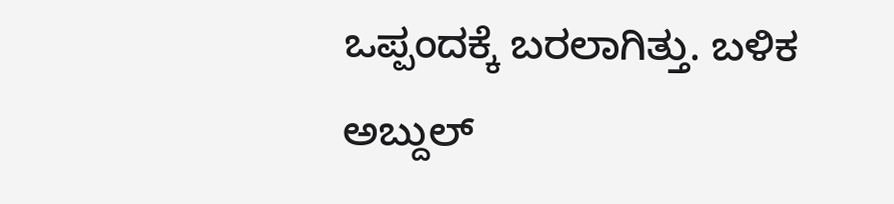ಒಪ್ಪಂದಕ್ಕೆ ಬರಲಾಗಿತ್ತು. ಬಳಿಕ ಅಬ್ದುಲ್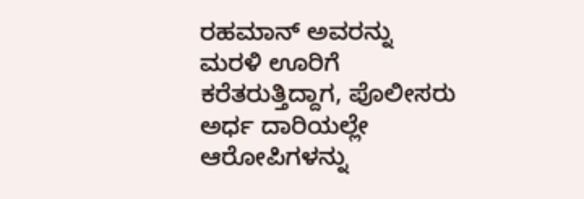ರಹಮಾನ್ ಅವರನ್ನು ಮರಳಿ ಊರಿಗೆ ಕರೆತರುತ್ತಿದ್ದಾಗ, ಪೊಲೀಸರು ಅರ್ಧ ದಾರಿಯಲ್ಲೇ ಆರೋಪಿಗಳನ್ನು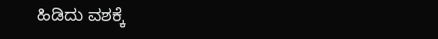ಹಿಡಿದು ವಶಕ್ಕೆ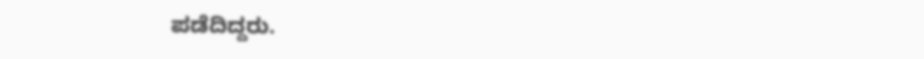ಪಡೆದಿದ್ದರು.